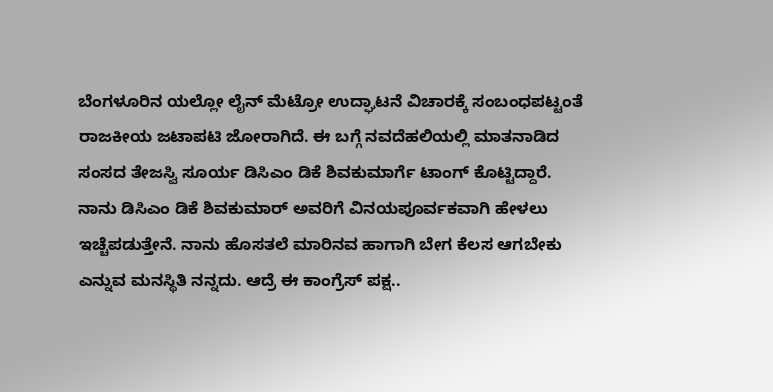ಬೆಂಗಳೂರಿನ ಯಲ್ಲೋ ಲೈನ್ ಮೆಟ್ರೋ ಉದ್ಘಾಟನೆ ವಿಚಾರಕ್ಕೆ ಸಂಬಂಧಪಟ್ಟಂತೆ ರಾಜಕೀಯ ಜಟಾಪಟಿ ಜೋರಾಗಿದೆ. ಈ ಬಗ್ಗೆ ನವದೆಹಲಿಯಲ್ಲಿ ಮಾತನಾಡಿದ ಸಂಸದ ತೇಜಸ್ವಿ ಸೂರ್ಯ ಡಿಸಿಎಂ ಡಿಕೆ ಶಿವಕುಮಾರ್ಗೆ ಟಾಂಗ್ ಕೊಟ್ಟಿದ್ದಾರೆ.
ನಾನು ಡಿಸಿಎಂ ಡಿಕೆ ಶಿವಕುಮಾರ್ ಅವರಿಗೆ ವಿನಯಪೂರ್ವಕವಾಗಿ ಹೇಳಲು ಇಚ್ಚೆಪಡುತ್ತೇನೆ. ನಾನು ಹೊಸತಲೆ ಮಾರಿನವ ಹಾಗಾಗಿ ಬೇಗ ಕೆಲಸ ಆಗಬೇಕು ಎನ್ನುವ ಮನಸ್ಥಿತಿ ನನ್ನದು. ಆದ್ರೆ ಈ ಕಾಂಗ್ರೆಸ್ ಪಕ್ಷ..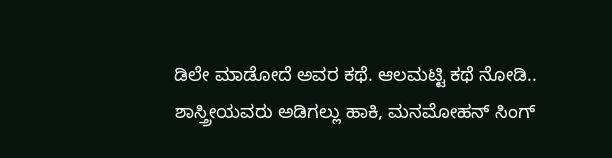ಡಿಲೇ ಮಾಡೋದೆ ಅವರ ಕಥೆ. ಆಲಮಟ್ಟಿ ಕಥೆ ನೋಡಿ.. ಶಾಸ್ತ್ರೀಯವರು ಅಡಿಗಲ್ಲು ಹಾಕಿ, ಮನಮೋಹನ್ ಸಿಂಗ್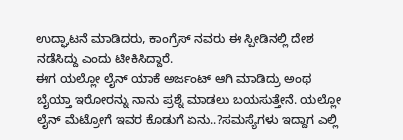ಉದ್ಘಾಟನೆ ಮಾಡಿದರು, ಕಾಂಗ್ರೆಸ್ ನವರು ಈ ಸ್ಪೀಡಿನಲ್ಲಿ ದೇಶ ನಡೆಸಿದ್ದು ಎಂದು ಟೀಕಿಸಿದ್ದಾರೆ.
ಈಗ ಯಲ್ಲೋ ಲೈನ್ ಯಾಕೆ ಅರ್ಜಂಟ್ ಆಗಿ ಮಾಡಿದ್ರು ಅಂಥ ಬೈಯ್ತಾ ಇರೋರನ್ನು ನಾನು ಪ್ರಶ್ನೆ ಮಾಡಲು ಬಯಸುತ್ತೇನೆ. ಯಲ್ಲೋ ಲೈನ್ ಮೆಟ್ರೋಗೆ ಇವರ ಕೊಡುಗೆ ಏನು..?ಸಮಸ್ಯೆಗಳು ಇದ್ದಾಗ ಎಲ್ಲಿ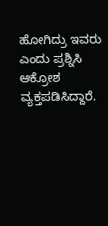ಹೋಗಿದ್ರು ಇವರು ಎಂದು ಪ್ರಶ್ನಿಸಿ ಆಕ್ರೋಶ ವ್ಯಕ್ತಪಡಿಸಿದ್ದಾರೆ.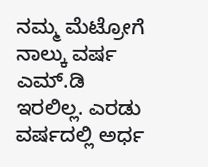ನಮ್ಮ ಮೆಟ್ರೋಗೆ ನಾಲ್ಕು ವರ್ಷ ಎಮ್.ಡಿ ಇರಲಿಲ್ಲ. ಎರಡು ವರ್ಷದಲ್ಲಿ ಅರ್ಧ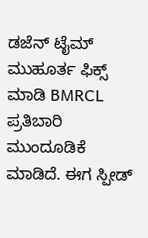ಡಜೆನ್ ಟೈಮ್ ಮುಹೂರ್ತ ಫಿಕ್ಸ್ ಮಾಡಿ BMRCL ಪ್ರತಿಬಾರಿ ಮುಂದೂಡಿಕೆ ಮಾಡಿದೆ. ಈಗ ಸ್ಪೀಡ್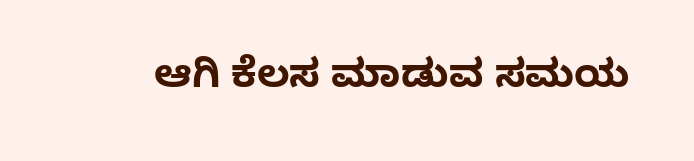ಆಗಿ ಕೆಲಸ ಮಾಡುವ ಸಮಯ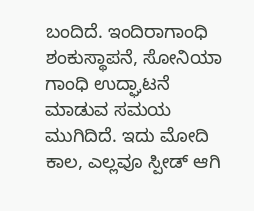ಬಂದಿದೆ. ಇಂದಿರಾಗಾಂಧಿ ಶಂಕುಸ್ಥಾಪನೆ, ಸೋನಿಯಾ ಗಾಂಧಿ ಉದ್ಘಾಟನೆ ಮಾಡುವ ಸಮಯ ಮುಗಿದಿದೆ. ಇದು ಮೋದಿ ಕಾಲ, ಎಲ್ಲವೂ ಸ್ಪೀಡ್ ಆಗಿ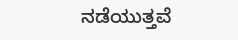ನಡೆಯುತ್ತವೆ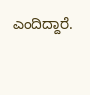ಎಂದಿದ್ದಾರೆ.